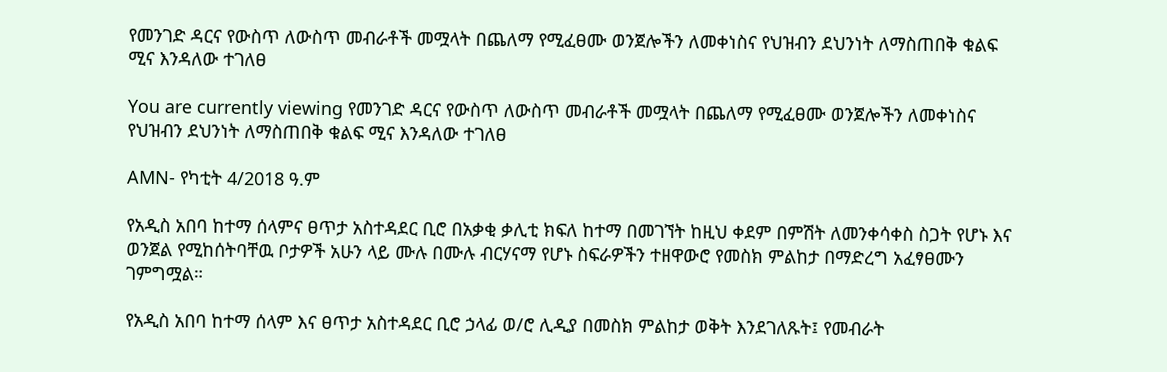የመንገድ ዳርና የውስጥ ለውስጥ መብራቶች መሟላት በጨለማ የሚፈፀሙ ወንጀሎችን ለመቀነስና የህዝብን ደህንነት ለማስጠበቅ ቁልፍ ሚና እንዳለው ተገለፀ

You are currently viewing የመንገድ ዳርና የውስጥ ለውስጥ መብራቶች መሟላት በጨለማ የሚፈፀሙ ወንጀሎችን ለመቀነስና የህዝብን ደህንነት ለማስጠበቅ ቁልፍ ሚና እንዳለው ተገለፀ

AMN- የካቲት 4/2018 ዓ.ም

የአዲስ አበባ ከተማ ሰላምና ፀጥታ አስተዳደር ቢሮ በአቃቂ ቃሊቲ ክፍለ ከተማ በመገኘት ከዚህ ቀደም በምሽት ለመንቀሳቀስ ስጋት የሆኑ እና ወንጀል የሚከሰትባቸዉ ቦታዎች አሁን ላይ ሙሉ በሙሉ ብርሃናማ የሆኑ ስፍራዎችን ተዘዋውሮ የመስክ ምልከታ በማድረግ አፈፃፀሙን ገምግሟል።

የአዲስ አበባ ከተማ ሰላም እና ፀጥታ አስተዳደር ቢሮ ኃላፊ ወ/ሮ ሊዲያ በመስክ ምልከታ ወቅት እንደገለጹት፤ የመብራት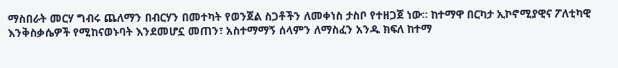ማስበራት መርሃ ግብሩ ጨለማን በብርሃን በመተካት የወንጀል ስጋቶችን ለመቀነስ ታስቦ የተዘጋጀ ነው። ከተማዋ በርካታ ኢኮኖሚያዊና ፖለቲካዊ እንቅስቃሴዎች የሚከናወኑባት እንደመሆኗ መጠን፣ አስተማማኝ ሰላምን ለማስፈን አንዱ ክፍለ ከተማ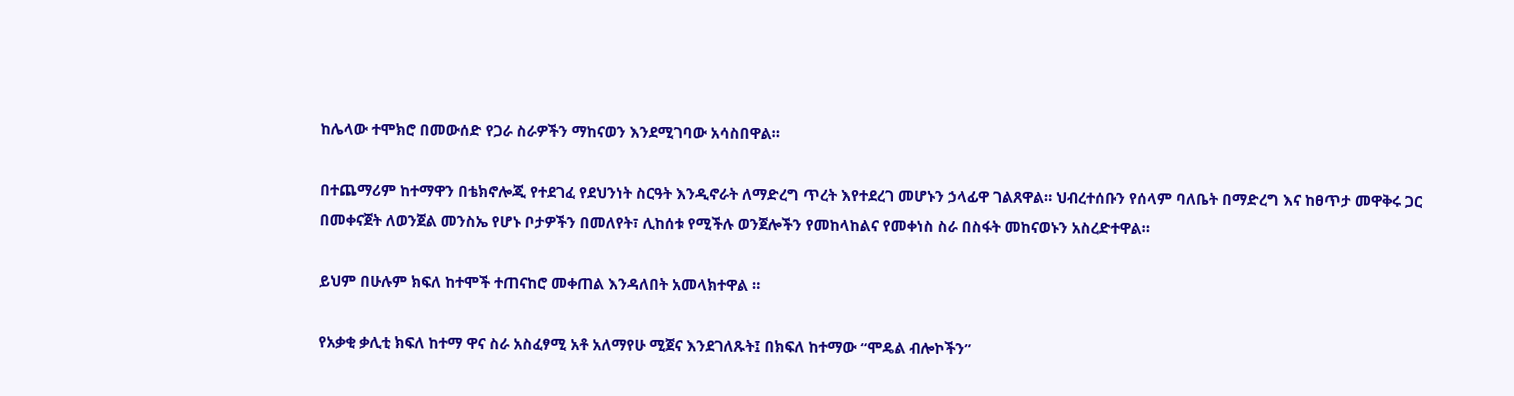ከሌላው ተሞክሮ በመውሰድ የጋራ ስራዎችን ማከናወን እንደሚገባው አሳስበዋል።

በተጨማሪም ከተማዋን በቴክኖሎጂ የተደገፈ የደህንነት ስርዓት እንዲኖራት ለማድረግ ጥረት እየተደረገ መሆኑን ኃላፊዋ ገልጸዋል። ህብረተሰቡን የሰላም ባለቤት በማድረግ እና ከፀጥታ መዋቅሩ ጋር በመቀናጀት ለወንጀል መንስኤ የሆኑ ቦታዎችን በመለየት፣ ሊከሰቱ የሚችሉ ወንጀሎችን የመከላከልና የመቀነስ ስራ በስፋት መከናወኑን አስረድተዋል።

ይህም በሁሉም ክፍለ ከተሞች ተጠናከሮ መቀጠል እንዳለበት አመላክተዋል ።

የአቃቂ ቃሊቲ ክፍለ ከተማ ዋና ስራ አስፈፃሚ አቶ አለማየሁ ሚጀና እንደገለጹት፤ በክፍለ ከተማው “ሞዴል ብሎኮችን”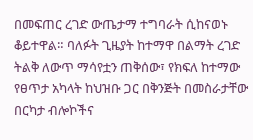በመፍጠር ረገድ ውጤታማ ተግባራት ሲከናወኑ ቆይተዋል። ባለፉት ጊዜያት ከተማዋ በልማት ረገድ ትልቅ ለውጥ ማሳየቷን ጠቅሰው፣ የክፍለ ከተማው የፀጥታ አካላት ከህዝቡ ጋር በቅንጅት በመስራታቸው በርካታ ብሎኮችና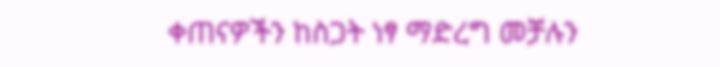ቀጠናዎችን ከስጋት ነፃ ማድረግ መቻሉን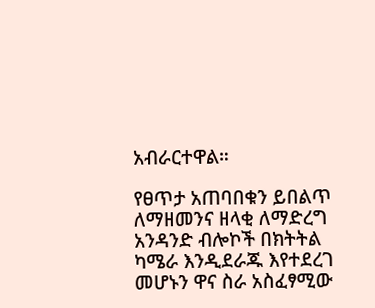አብራርተዋል።

የፀጥታ አጠባበቁን ይበልጥ ለማዘመንና ዘላቂ ለማድረግ አንዳንድ ብሎኮች በክትትል ካሜራ እንዲደራጁ እየተደረገ መሆኑን ዋና ስራ አስፈፃሚው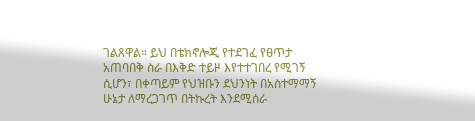ገልጸዋል። ይህ በቴክኖሎጂ የተደገፈ የፀጥታ አጠባበቅ ስራ በእቅድ ተይዞ እየተተገበረ የሚገኝ ሲሆን፣ በቀጣይም የህዝቡን ደህንነት በአስተማማኝ ሁኔታ ለማረጋገጥ በትኩረት እንደሚሰራ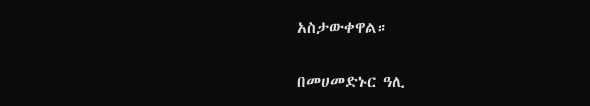አስታውቀዋል።

በመሀመድኑር ዓሊ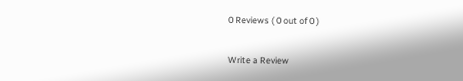0 Reviews ( 0 out of 0 )

Write a Review